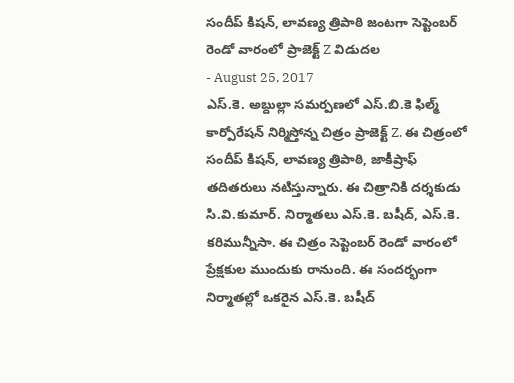సందీప్ కిషన్, లావణ్య త్రిపాఠి జంటగా సెప్టెంబర్ రెండో వారంలో ప్రాజెక్ట్ Z విడుదల
- August 25, 2017
ఎస్.కె. అబ్దుల్లా సమర్పణలో ఎస్.బి.కె ఫిల్మ్ కార్పోరేషన్ నిర్మిస్తోన్న చిత్రం ప్రాజెక్ట్ Z. ఈ చిత్రంలో సందీప్ కిషన్, లావణ్య త్రిపాఠి, జాకీష్రాఫ్ తదితరులు నటిస్తున్నారు. ఈ చిత్రానికి దర్శకుడు సి.వి.కుమార్. నిర్మాతలు ఎస్.కె. బషీద్, ఎస్.కె. కరిమున్నీసా. ఈ చిత్రం సెప్టెంబర్ రెండో వారంలో ప్రేక్షకుల ముందుకు రానుంది. ఈ సందర్భంగా నిర్మాతల్లో ఒకరైన ఎస్.కె. బషీద్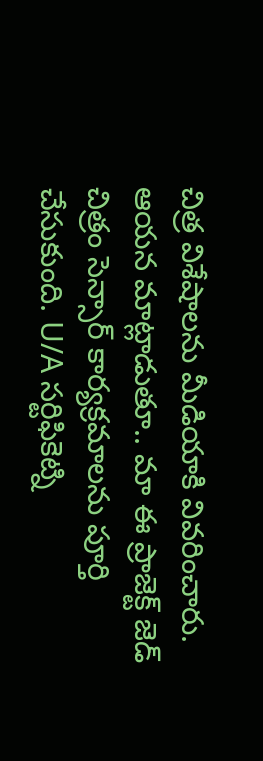చిత్ర విశేషాలను మీడియాకి వివరించారు. ఆయన మాట్లాడుతూ.. మా ఈ ప్రాజెక్ట్ జెడ్ చిత్రం సెన్సార్ కార్యక్రమాలను పూర్తి చేసుకుంది. U/A సర్టిఫికెట్ని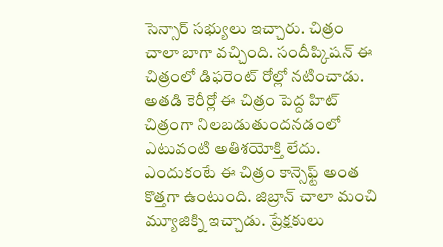సెన్సార్ సభ్యులు ఇచ్చారు. చిత్రం చాలా బాగా వచ్చింది. సందీప్కిషన్ ఈ చిత్రంలో డిఫరెంట్ రోల్లో నటించాడు. అతడి కెరీర్లో ఈ చిత్రం పెద్ద హిట్ చిత్రంగా నిలబడుతుందనడంలో ఎటువంటి అతిశయోక్తి లేదు. ఎందుకంటే ఈ చిత్రం కాన్సెఫ్ట్ అంత కొత్తగా ఉంటుంది. జిబ్రాన్ చాలా మంచి మ్యూజిక్ని ఇచ్చాడు. ప్రేక్షకులు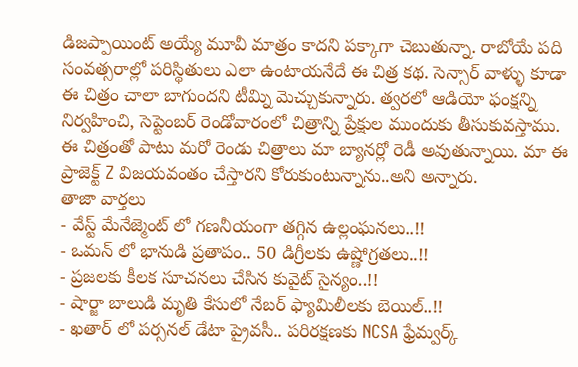డిజప్పాయింట్ అయ్యే మూవీ మాత్రం కాదని పక్కాగా చెబుతున్నా. రాబోయే పది సంవత్సరాల్లో పరిస్థితులు ఎలా ఉంటాయనేదే ఈ చిత్ర కథ. సెన్సార్ వాళ్ళు కూడా ఈ చిత్రం చాలా బాగుందని టీమ్ని మెచ్చుకున్నారు. త్వరలో ఆడియో ఫంక్షన్ని నిర్వహించి, సెప్టెంబర్ రెండోవారంలో చిత్రాన్ని ప్రేక్షుల ముందుకు తీసుకువస్తాము. ఈ చిత్రంతో పాటు మరో రెండు చిత్రాలు మా బ్యానర్లో రెడీ అవుతున్నాయి. మా ఈ ప్రాజెక్ట్ Z విజయవంతం చేస్తారని కోరుకుంటున్నాను..అని అన్నారు.
తాజా వార్తలు
- వేస్ట్ మేనేజ్మెంట్ లో గణనీయంగా తగ్గిన ఉల్లంఘనలు..!!
- ఒమన్ లో భానుడి ప్రతాపం.. 50 డిగ్రీలకు ఉష్ణోగ్రతలు..!!
- ప్రజలకు కీలక సూచనలు చేసిన కువైట్ సైన్యం..!!
- షార్జా బాలుడి మృతి కేసులో నేబర్ ఫ్యామిలీలకు బెయిల్..!!
- ఖతార్ లో పర్సనల్ డేటా ప్రైవసీ.. పరిరక్షణకు NCSA ఫ్రేమ్వర్క్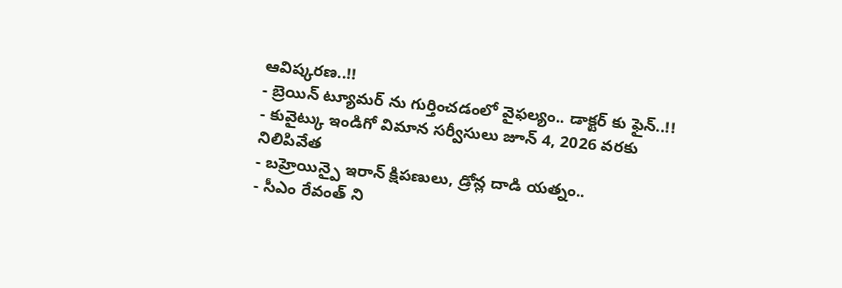ఆవిష్కరణ..!!
- బ్రెయిన్ ట్యూమర్ ను గుర్తించడంలో వైఫల్యం.. డాక్టర్ కు ఫైన్..!!
- కువైట్కు ఇండిగో విమాన సర్వీసులు జూన్ 4, 2026 వరకు నిలిపివేత
- బహ్రెయిన్పై ఇరాన్ క్షిపణులు, డ్రోన్ల దాడి యత్నం..
- సీఎం రేవంత్ ని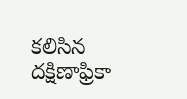కలిసిన దక్షిణాఫ్రికా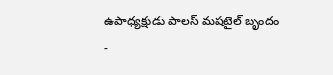ఉపాధ్యక్షుడు పాలస్ మషటైల్ బృందం
-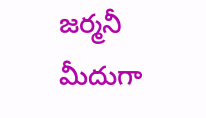జర్మనీ మీదుగా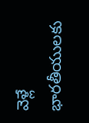వెళ్లే భారతీయులకు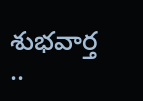శుభవార్త ..